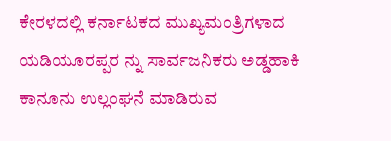ಕೇರಳದಲ್ಲಿ ಕರ್ನಾಟಕದ ಮುಖ್ಯಮಂತ್ರಿಗಳಾದ ಯಡಿಯೂರಪ್ಪರ ನ್ನು ಸಾರ್ವಜನಿಕರು ಅಡ್ಡಹಾಕಿ ಕಾನೂನು ಉಲ್ಲಂಘನೆ ಮಾಡಿರುವ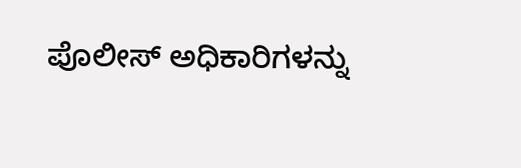ಪೊಲೀಸ್ ಅಧಿಕಾರಿಗಳನ್ನು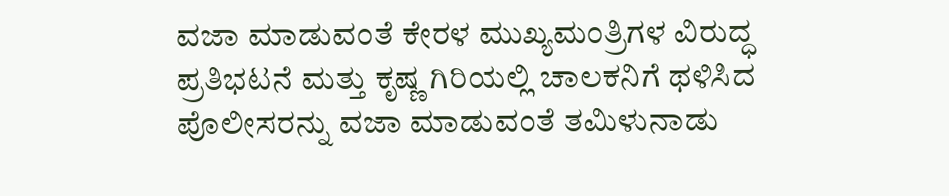ವಜಾ ಮಾಡುವಂತೆ ಕೇರಳ ಮುಖ್ಯಮಂತ್ರಿಗಳ ವಿರುದ್ಧ ಪ್ರತಿಭಟನೆ ಮತ್ತು ಕೃಷ್ಣ ಗಿರಿಯಲ್ಲಿ ಚಾಲಕನಿಗೆ ಥಳಿಸಿದ ಪೊಲೀಸರನ್ನು ವಜಾ ಮಾಡುವಂತೆ ತಮಿಳುನಾಡು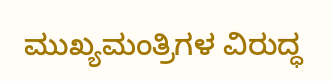ಮುಖ್ಯಮಂತ್ರಿಗಳ ವಿರುದ್ಧ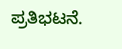ಪ್ರತಿಭಟನೆ.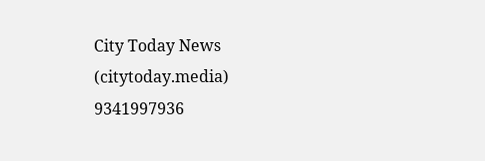City Today News
(citytoday.media)
9341997936